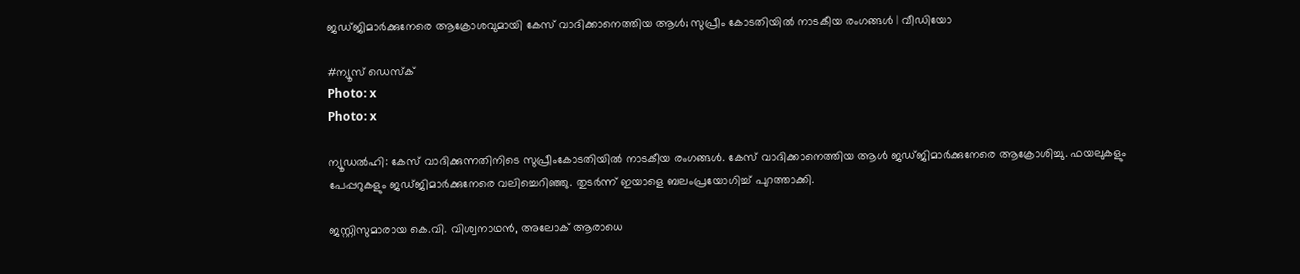ജഡ്ജിമാർക്കുനേരെ ആക്രോശവുമായി കേസ് വാദിക്കാനെത്തിയ ആൾ; സുപ്രീം കോടതിയിൽ നാടകീയ രംഗങ്ങൾ | വീഡിയോ

#ന്യൂസ് ഡെസ്ക്
Photo: x
Photo: x

ന്യൂഡൽഹി: കേസ് വാദിക്കുന്നതിനിടെ സുപ്രീംകോടതിയിൽ നാടകീയ രംഗങ്ങൾ. കേസ് വാദിക്കാനെത്തിയ ആൾ ജഡ്ജിമാർക്കുനേരെ ആക്രോശിച്ചു. ഫയലുകളും പേപ്പറുകളും ജഡ്ജിമാർക്കുനേരെ വലിച്ചെറിഞ്ഞു. തുടർന്ന് ഇയാളെ ബലംപ്രയോഗിച്ച് പുറത്താക്കി.

ജസ്റ്റിസുമാരായ കെ.വി. വിശ്വനാഥൻ, അലോക് ആരാധെ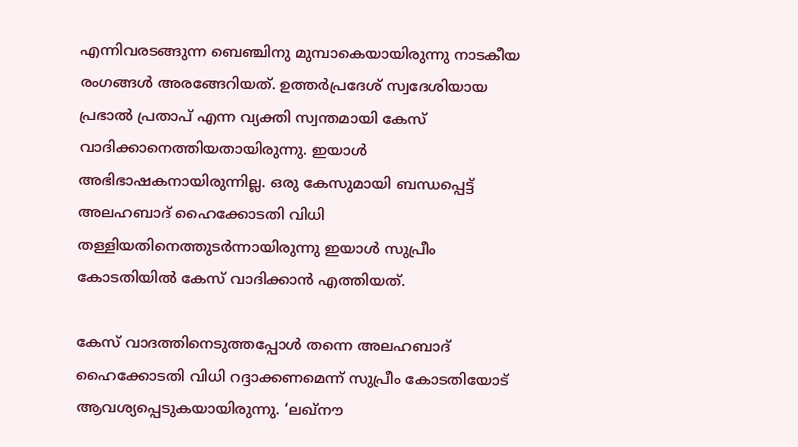എന്നിവരടങ്ങുന്ന ബെഞ്ചിനു മുമ്പാകെയായിരുന്നു നാടകീയ രംഗങ്ങൾ അരങ്ങേറിയത്. ഉത്തർപ്രദേശ് സ്വദേശിയായ പ്രഭാൽ പ്രതാപ് എന്ന വ്യക്തി സ്വന്തമായി കേസ് വാദിക്കാനെത്തിയതായിരുന്നു. ഇയാൾ അഭിഭാഷകനായിരുന്നില്ല. ഒരു കേസുമായി ബന്ധപ്പെട്ട് അലഹബാദ് ഹൈക്കോടതി വിധി തള്ളിയതിനെത്തുടർന്നായിരുന്നു ഇയാൾ സുപ്രീം കോടതിയിൽ കേസ് വാദിക്കാൻ എത്തിയത്.

കേസ് വാദത്തിനെടുത്തപ്പോൾ തന്നെ അലഹബാദ് ഹൈക്കോടതി വിധി റദ്ദാക്കണമെന്ന് സുപ്രീം കോടതിയോട് ആവശ്യപ്പെടുകയായിരുന്നു. ‘ലഖ്‌നൗ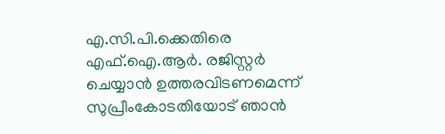എ.സി.പി.ക്കെതിരെ എഫ്.ഐ.ആർ. രജിസ്റ്റർ ചെയ്യാൻ ഉത്തരവിടണമെന്ന് സുപ്രീംകോടതിയോട് ഞാൻ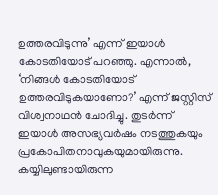ഉത്തരവിടുന്നു’ എന്ന് ഇയാൾ കോടതിയോട് പറഞ്ഞു. എന്നാൽ, ‘നിങ്ങൾ കോടതിയോട് ഉത്തരവിടുകയാണോ?’ എന്ന് ജസ്റ്റിസ് വിശ്വനാഥൻ ചോദിച്ചു. തുടർന്ന് ഇയാൾ അസഭ്യവർഷം നടത്തുകയും പ്രകോപിതനാവുകയുമായിരുന്നു. കയ്യിലുണ്ടായിരുന്ന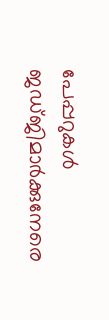പേപ്പറുകൾ ജഡ്ജിമാർക്കുനേരെ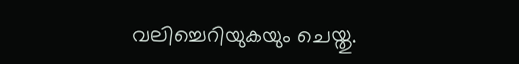വലിച്ചെറിയുകയും ചെയ്തു.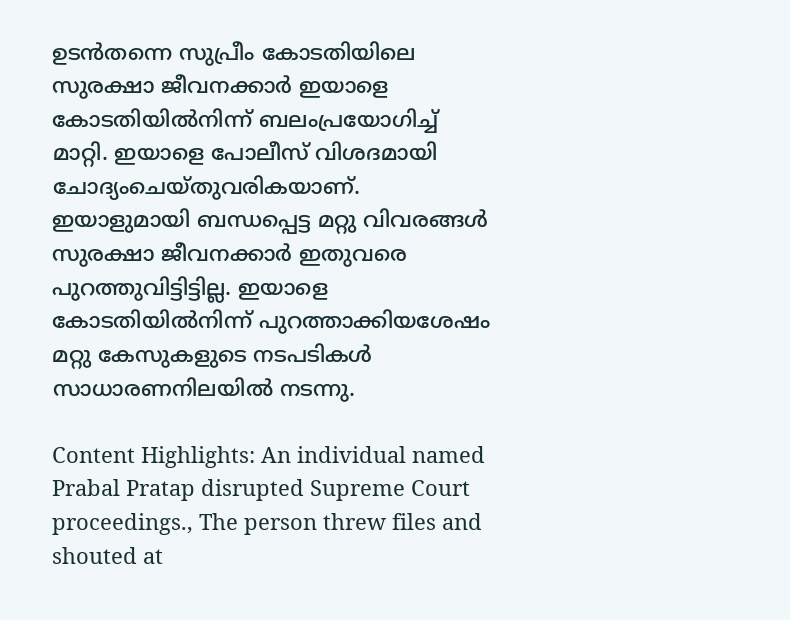ഉടൻതന്നെ സുപ്രീം കോടതിയിലെ സുരക്ഷാ ജീവനക്കാർ ഇയാളെ കോടതിയിൽനിന്ന് ബലംപ്രയോഗിച്ച് മാറ്റി. ഇയാളെ പോലീസ് വിശദമായി ചോദ്യംചെയ്തുവരികയാണ്. ഇയാളുമായി ബന്ധപ്പെട്ട മറ്റു വിവരങ്ങൾ സുരക്ഷാ ജീവനക്കാർ ഇതുവരെ പുറത്തുവിട്ടിട്ടില്ല. ഇയാളെ കോടതിയിൽനിന്ന് പുറത്താക്കിയശേഷം മറ്റു കേസുകളുടെ നടപടികൾ സാധാരണനിലയിൽ നടന്നു.

Content Highlights: An individual named Prabal Pratap disrupted Supreme Court proceedings., The person threw files and shouted at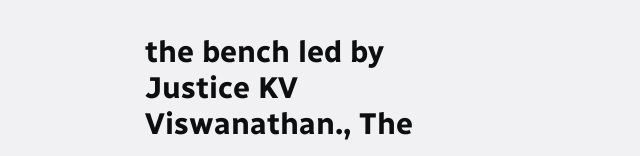the bench led by Justice KV Viswanathan., The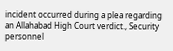incident occurred during a plea regarding an Allahabad High Court verdict., Security personnel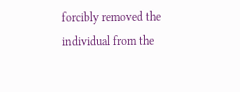forcibly removed the individual from the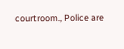courtroom., Police are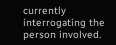currently interrogating the person involved.